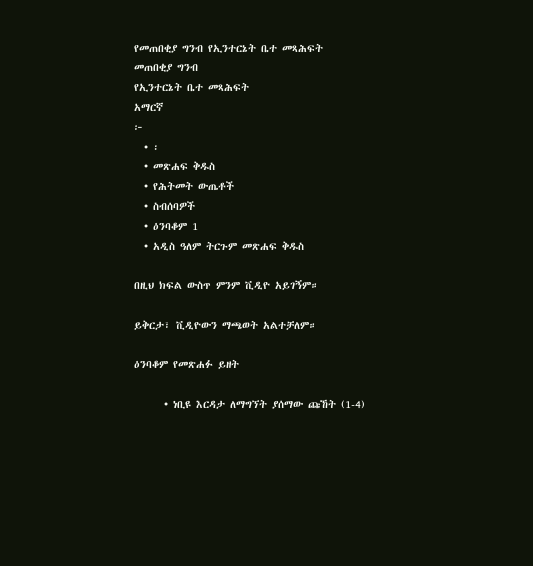የመጠበቂያ ግንብ የኢንተርኔት ቤተ መጻሕፍት
መጠበቂያ ግንብ
የኢንተርኔት ቤተ መጻሕፍት
አማርኛ
፦
  • ፡
  • መጽሐፍ ቅዱስ
  • የሕትመት ውጤቶች
  • ስብሰባዎች
  • ዕንባቆም 1
  • አዲስ ዓለም ትርጉም መጽሐፍ ቅዱስ

በዚህ ክፍል ውስጥ ምንም ቪዲዮ አይገኝም።

ይቅርታ፣ ቪዲዮውን ማጫወት አልተቻለም።

ዕንባቆም የመጽሐፉ ይዘት

      • ነቢዩ እርዳታ ለማግኘት ያሰማው ጩኸት (1-4)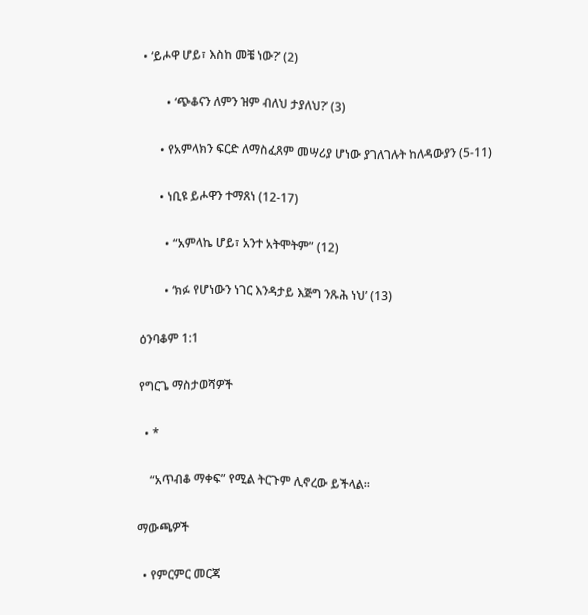• ‘ይሖዋ ሆይ፣ እስከ መቼ ነው?’ (2)

        • ‘ጭቆናን ለምን ዝም ብለህ ታያለህ?’ (3)

      • የአምላክን ፍርድ ለማስፈጸም መሣሪያ ሆነው ያገለገሉት ከለዳውያን (5-11)

      • ነቢዩ ይሖዋን ተማጸነ (12-17)

        • “አምላኬ ሆይ፣ አንተ አትሞትም” (12)

        • ‘ክፉ የሆነውን ነገር እንዳታይ እጅግ ንጹሕ ነህ’ (13)

ዕንባቆም 1:1

የግርጌ ማስታወሻዎች

  • *

    “አጥብቆ ማቀፍ” የሚል ትርጉም ሊኖረው ይችላል።

ማውጫዎች

  • የምርምር መርጃ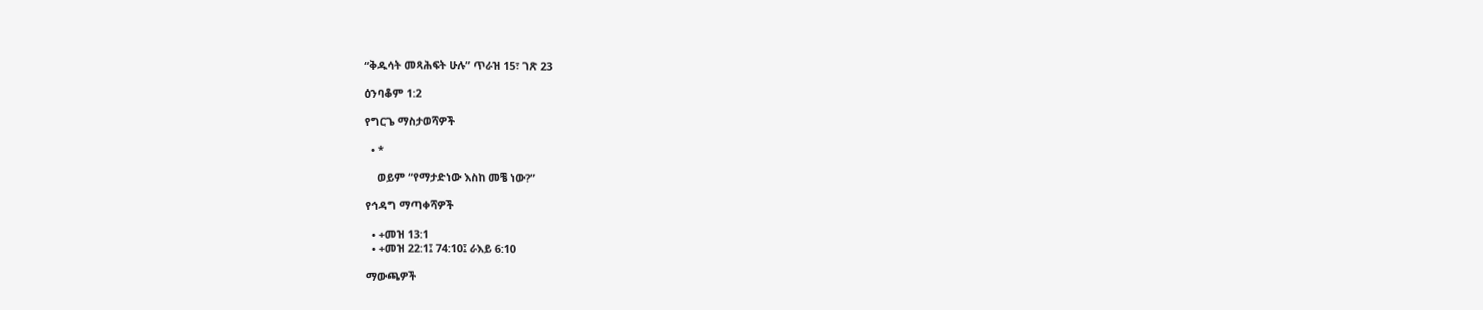“ቅዱሳት መጻሕፍት ሁሉ” ጥራዝ 15፣ ገጽ 23

ዕንባቆም 1:2

የግርጌ ማስታወሻዎች

  • *

    ወይም “የማታድነው እስከ መቼ ነው?”

የኅዳግ ማጣቀሻዎች

  • +መዝ 13:1
  • +መዝ 22:1፤ 74:10፤ ራእይ 6:10

ማውጫዎች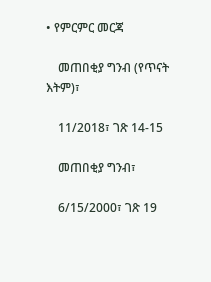• የምርምር መርጃ

    መጠበቂያ ግንብ (የጥናት እትም)፣

    11/2018፣ ገጽ 14-15

    መጠበቂያ ግንብ፣

    6/15/2000፣ ገጽ 19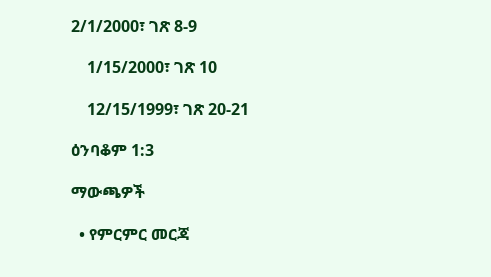2/1/2000፣ ገጽ 8-9

    1/15/2000፣ ገጽ 10

    12/15/1999፣ ገጽ 20-21

ዕንባቆም 1:3

ማውጫዎች

  • የምርምር መርጃ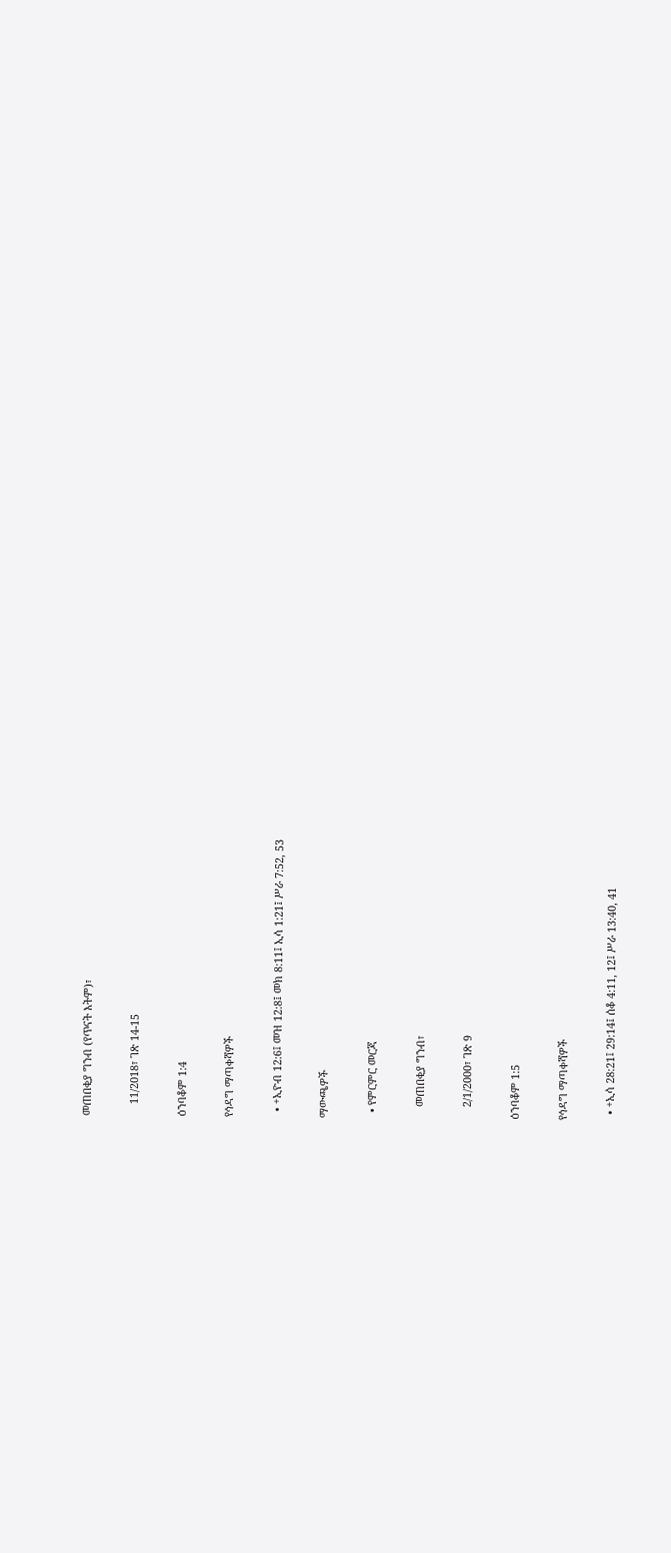መጠበቂያ ግንብ (የጥናት እትም)፣

    11/2018፣ ገጽ 14-15

ዕንባቆም 1:4

የኅዳግ ማጣቀሻዎች

  • +ኢዮብ 12:6፤ መዝ 12:8፤ መክ 8:11፤ ኢሳ 1:21፤ ሥራ 7:52, 53

ማውጫዎች

  • የምርምር መርጃ

    መጠበቂያ ግንብ፣

    2/1/2000፣ ገጽ 9

ዕንባቆም 1:5

የኅዳግ ማጣቀሻዎች

  • +ኢሳ 28:21፤ 29:14፤ ሰቆ 4:11, 12፤ ሥራ 13:40, 41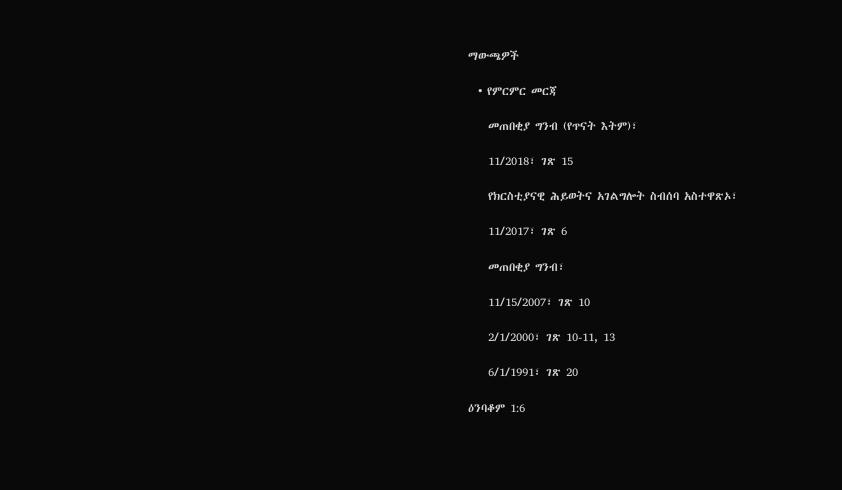ማውጫዎች

  • የምርምር መርጃ

    መጠበቂያ ግንብ (የጥናት እትም)፣

    11/2018፣ ገጽ 15

    የክርስቲያናዊ ሕይወትና አገልግሎት ስብሰባ አስተዋጽኦ፣

    11/2017፣ ገጽ 6

    መጠበቂያ ግንብ፣

    11/15/2007፣ ገጽ 10

    2/1/2000፣ ገጽ 10-11, 13

    6/1/1991፣ ገጽ 20

ዕንባቆም 1:6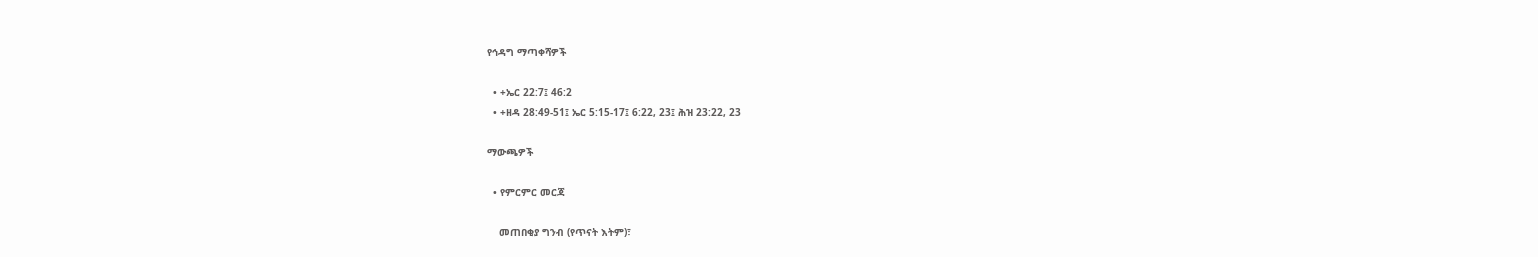የኅዳግ ማጣቀሻዎች

  • +ኤር 22:7፤ 46:2
  • +ዘዳ 28:49-51፤ ኤር 5:15-17፤ 6:22, 23፤ ሕዝ 23:22, 23

ማውጫዎች

  • የምርምር መርጃ

    መጠበቂያ ግንብ (የጥናት እትም)፣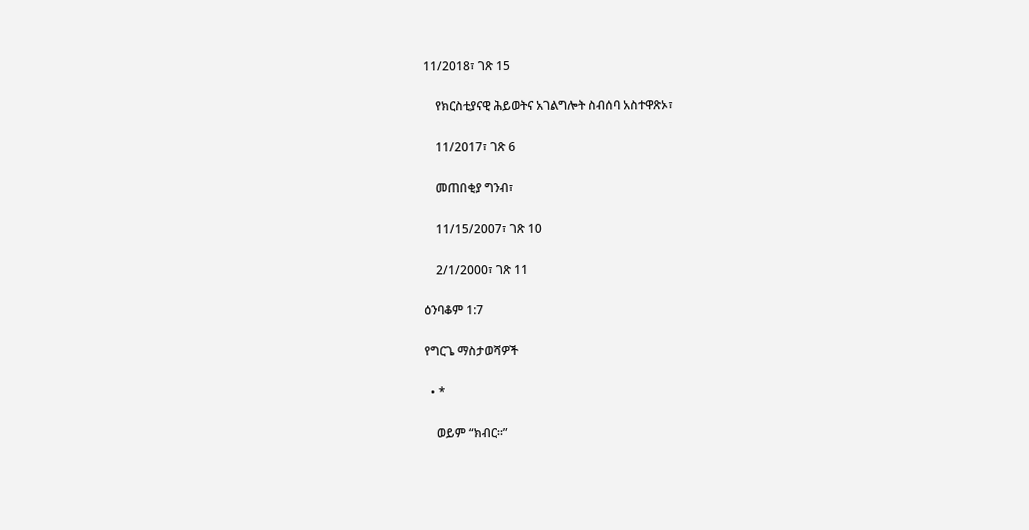11/2018፣ ገጽ 15

    የክርስቲያናዊ ሕይወትና አገልግሎት ስብሰባ አስተዋጽኦ፣

    11/2017፣ ገጽ 6

    መጠበቂያ ግንብ፣

    11/15/2007፣ ገጽ 10

    2/1/2000፣ ገጽ 11

ዕንባቆም 1:7

የግርጌ ማስታወሻዎች

  • *

    ወይም “ክብር።”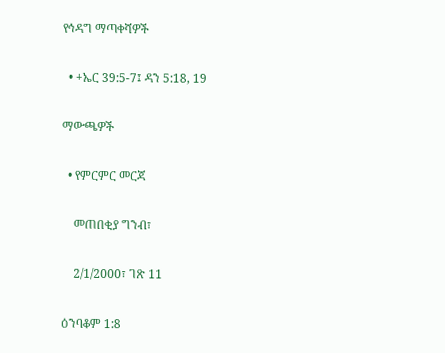የኅዳግ ማጣቀሻዎች

  • +ኤር 39:5-7፤ ዳን 5:18, 19

ማውጫዎች

  • የምርምር መርጃ

    መጠበቂያ ግንብ፣

    2/1/2000፣ ገጽ 11

ዕንባቆም 1:8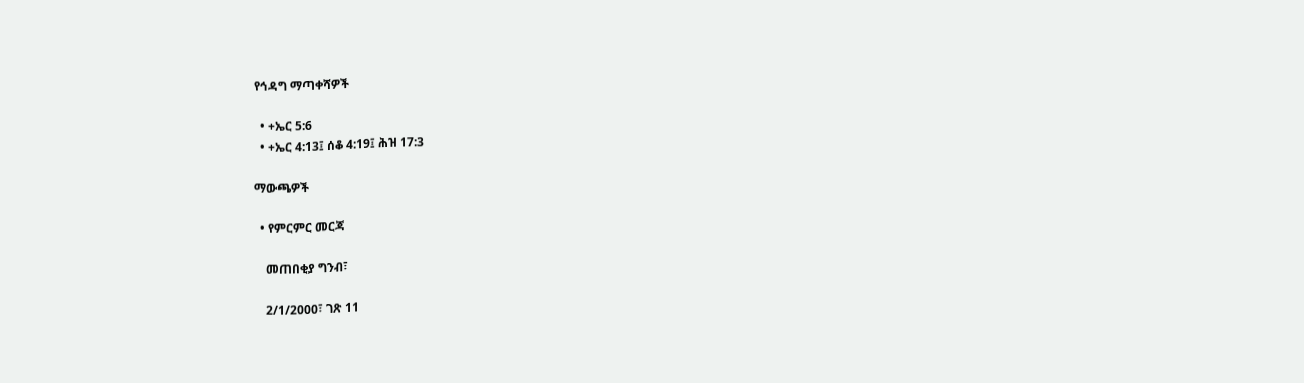የኅዳግ ማጣቀሻዎች

  • +ኤር 5:6
  • +ኤር 4:13፤ ሰቆ 4:19፤ ሕዝ 17:3

ማውጫዎች

  • የምርምር መርጃ

    መጠበቂያ ግንብ፣

    2/1/2000፣ ገጽ 11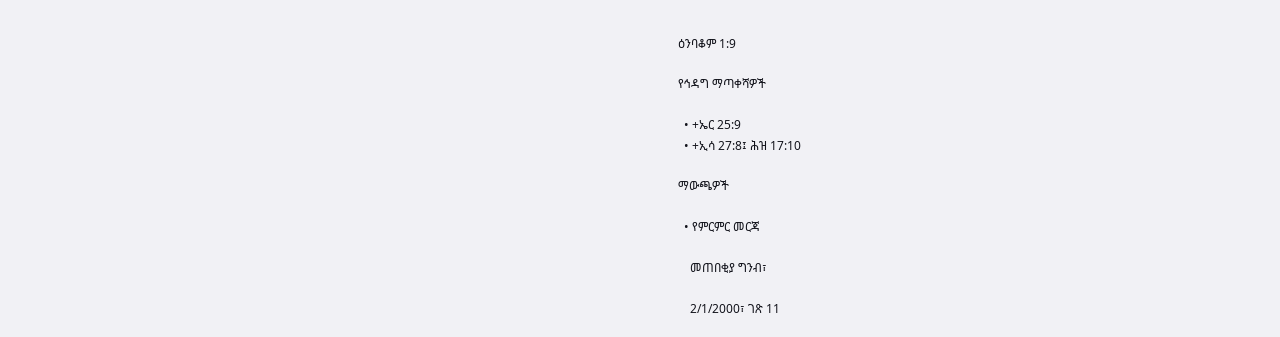ዕንባቆም 1:9

የኅዳግ ማጣቀሻዎች

  • +ኤር 25:9
  • +ኢሳ 27:8፤ ሕዝ 17:10

ማውጫዎች

  • የምርምር መርጃ

    መጠበቂያ ግንብ፣

    2/1/2000፣ ገጽ 11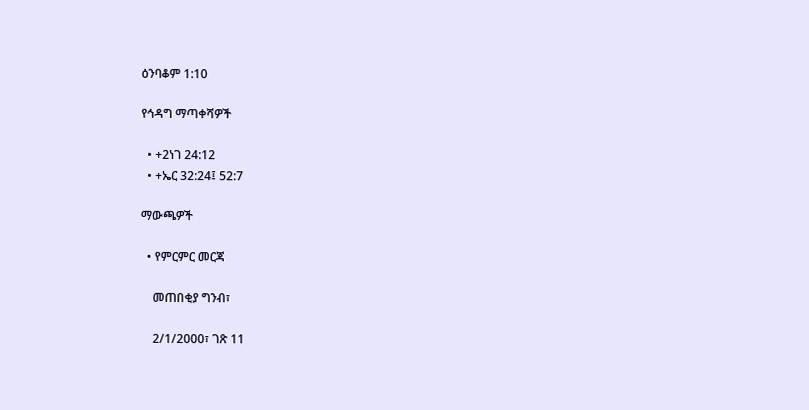ዕንባቆም 1:10

የኅዳግ ማጣቀሻዎች

  • +2ነገ 24:12
  • +ኤር 32:24፤ 52:7

ማውጫዎች

  • የምርምር መርጃ

    መጠበቂያ ግንብ፣

    2/1/2000፣ ገጽ 11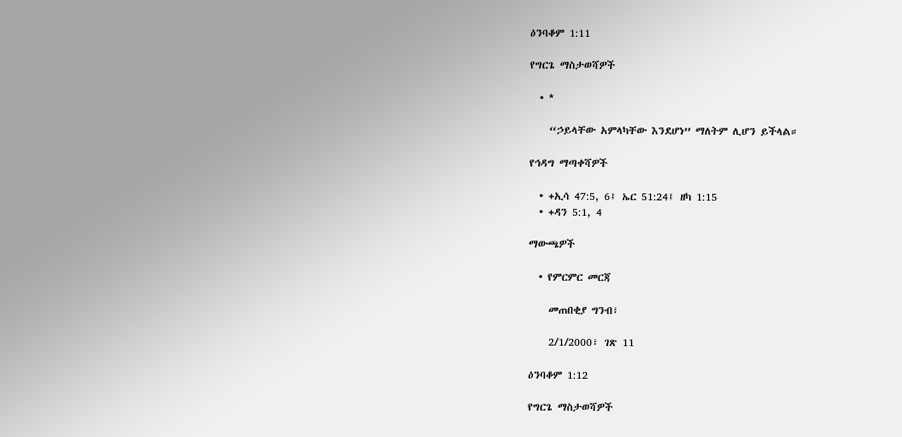ዕንባቆም 1:11

የግርጌ ማስታወሻዎች

  • *

    “ኃይላቸው አምላካቸው እንደሆነ” ማለትም ሊሆን ይችላል።

የኅዳግ ማጣቀሻዎች

  • +ኢሳ 47:5, 6፤ ኤር 51:24፤ ዘካ 1:15
  • +ዳን 5:1, 4

ማውጫዎች

  • የምርምር መርጃ

    መጠበቂያ ግንብ፣

    2/1/2000፣ ገጽ 11

ዕንባቆም 1:12

የግርጌ ማስታወሻዎች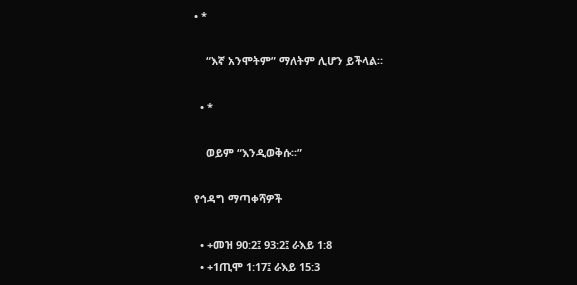• *

    “እኛ አንሞትም” ማለትም ሊሆን ይችላል።

  • *

    ወይም “እንዲወቅሱ።”

የኅዳግ ማጣቀሻዎች

  • +መዝ 90:2፤ 93:2፤ ራእይ 1:8
  • +1ጢሞ 1:17፤ ራእይ 15:3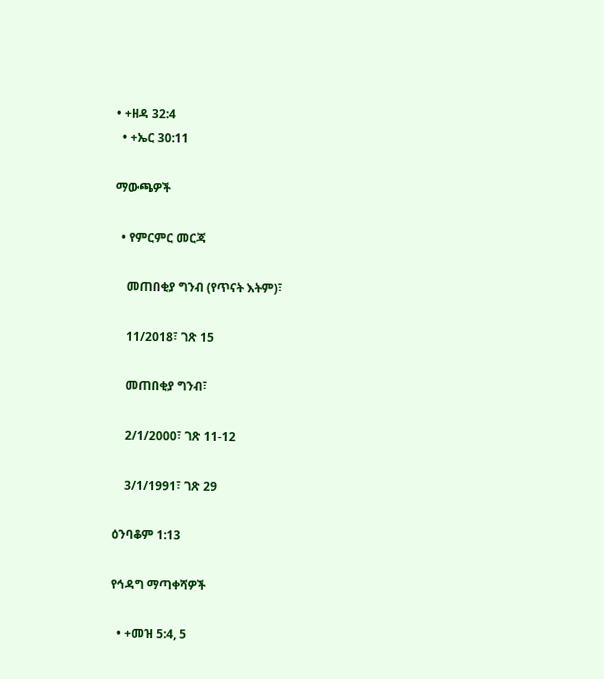• +ዘዳ 32:4
  • +ኤር 30:11

ማውጫዎች

  • የምርምር መርጃ

    መጠበቂያ ግንብ (የጥናት እትም)፣

    11/2018፣ ገጽ 15

    መጠበቂያ ግንብ፣

    2/1/2000፣ ገጽ 11-12

    3/1/1991፣ ገጽ 29

ዕንባቆም 1:13

የኅዳግ ማጣቀሻዎች

  • +መዝ 5:4, 5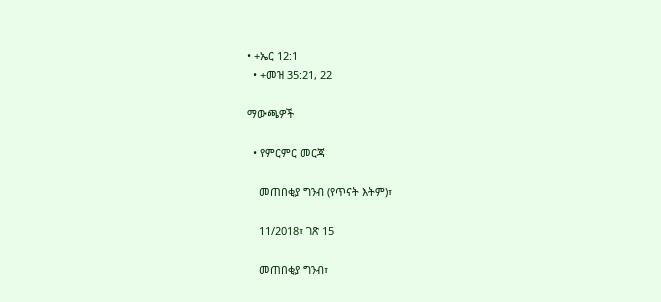• +ኤር 12:1
  • +መዝ 35:21, 22

ማውጫዎች

  • የምርምር መርጃ

    መጠበቂያ ግንብ (የጥናት እትም)፣

    11/2018፣ ገጽ 15

    መጠበቂያ ግንብ፣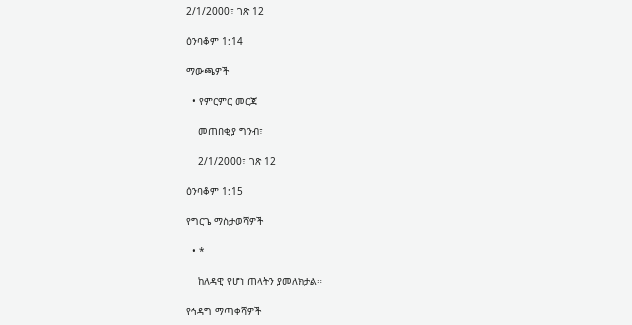2/1/2000፣ ገጽ 12

ዕንባቆም 1:14

ማውጫዎች

  • የምርምር መርጃ

    መጠበቂያ ግንብ፣

    2/1/2000፣ ገጽ 12

ዕንባቆም 1:15

የግርጌ ማስታወሻዎች

  • *

    ከለዳዊ የሆነ ጠላትን ያመለክታል።

የኅዳግ ማጣቀሻዎች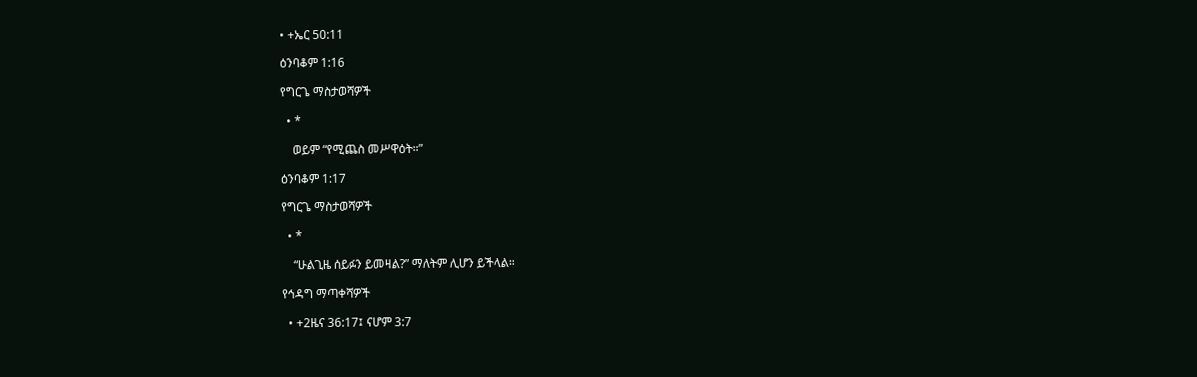• +ኤር 50:11

ዕንባቆም 1:16

የግርጌ ማስታወሻዎች

  • *

    ወይም “የሚጨስ መሥዋዕት።”

ዕንባቆም 1:17

የግርጌ ማስታወሻዎች

  • *

    “ሁልጊዜ ሰይፉን ይመዛል?” ማለትም ሊሆን ይችላል።

የኅዳግ ማጣቀሻዎች

  • +2ዜና 36:17፤ ናሆም 3:7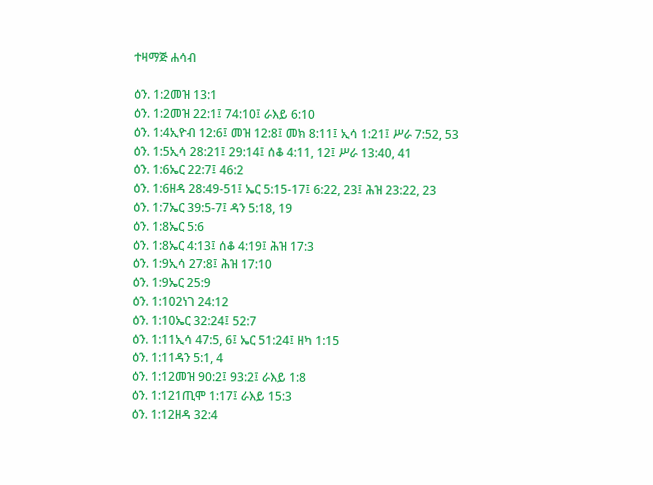ተዛማጅ ሐሳብ

ዕን. 1:2መዝ 13:1
ዕን. 1:2መዝ 22:1፤ 74:10፤ ራእይ 6:10
ዕን. 1:4ኢዮብ 12:6፤ መዝ 12:8፤ መክ 8:11፤ ኢሳ 1:21፤ ሥራ 7:52, 53
ዕን. 1:5ኢሳ 28:21፤ 29:14፤ ሰቆ 4:11, 12፤ ሥራ 13:40, 41
ዕን. 1:6ኤር 22:7፤ 46:2
ዕን. 1:6ዘዳ 28:49-51፤ ኤር 5:15-17፤ 6:22, 23፤ ሕዝ 23:22, 23
ዕን. 1:7ኤር 39:5-7፤ ዳን 5:18, 19
ዕን. 1:8ኤር 5:6
ዕን. 1:8ኤር 4:13፤ ሰቆ 4:19፤ ሕዝ 17:3
ዕን. 1:9ኢሳ 27:8፤ ሕዝ 17:10
ዕን. 1:9ኤር 25:9
ዕን. 1:102ነገ 24:12
ዕን. 1:10ኤር 32:24፤ 52:7
ዕን. 1:11ኢሳ 47:5, 6፤ ኤር 51:24፤ ዘካ 1:15
ዕን. 1:11ዳን 5:1, 4
ዕን. 1:12መዝ 90:2፤ 93:2፤ ራእይ 1:8
ዕን. 1:121ጢሞ 1:17፤ ራእይ 15:3
ዕን. 1:12ዘዳ 32:4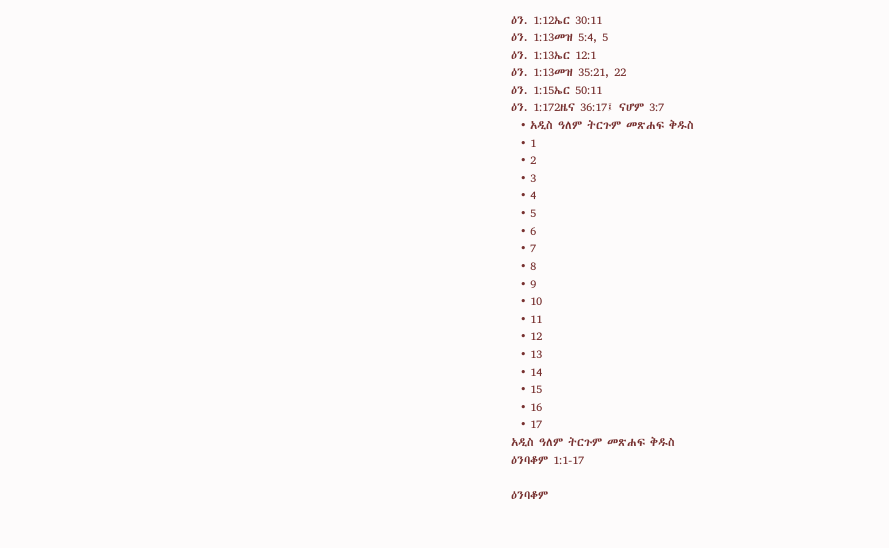ዕን. 1:12ኤር 30:11
ዕን. 1:13መዝ 5:4, 5
ዕን. 1:13ኤር 12:1
ዕን. 1:13መዝ 35:21, 22
ዕን. 1:15ኤር 50:11
ዕን. 1:172ዜና 36:17፤ ናሆም 3:7
  • አዲስ ዓለም ትርጉም መጽሐፍ ቅዱስ
  • 1
  • 2
  • 3
  • 4
  • 5
  • 6
  • 7
  • 8
  • 9
  • 10
  • 11
  • 12
  • 13
  • 14
  • 15
  • 16
  • 17
አዲስ ዓለም ትርጉም መጽሐፍ ቅዱስ
ዕንባቆም 1:1-17

ዕንባቆም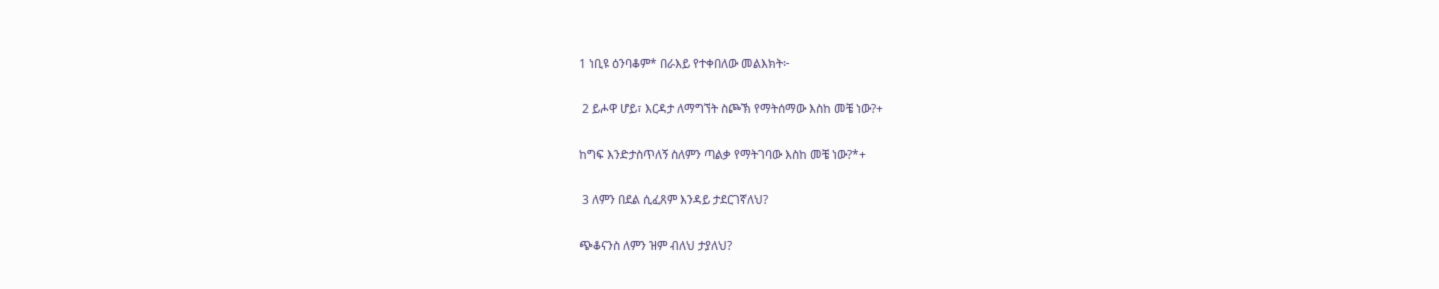1 ነቢዩ ዕንባቆም* በራእይ የተቀበለው መልእክት፦

 2 ይሖዋ ሆይ፣ እርዳታ ለማግኘት ስጮኽ የማትሰማው እስከ መቼ ነው?+

ከግፍ እንድታስጥለኝ ስለምን ጣልቃ የማትገባው እስከ መቼ ነው?*+

 3 ለምን በደል ሲፈጸም እንዳይ ታደርገኛለህ?

ጭቆናንስ ለምን ዝም ብለህ ታያለህ?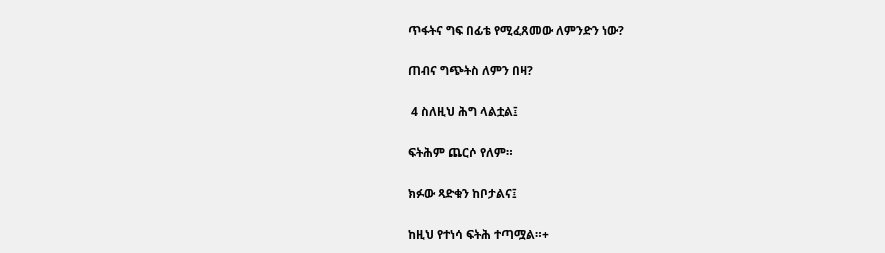ጥፋትና ግፍ በፊቴ የሚፈጸመው ለምንድን ነው?

ጠብና ግጭትስ ለምን በዛ?

 4 ስለዚህ ሕግ ላልቷል፤

ፍትሕም ጨርሶ የለም።

ክፉው ጻድቁን ከቦታልና፤

ከዚህ የተነሳ ፍትሕ ተጣሟል።+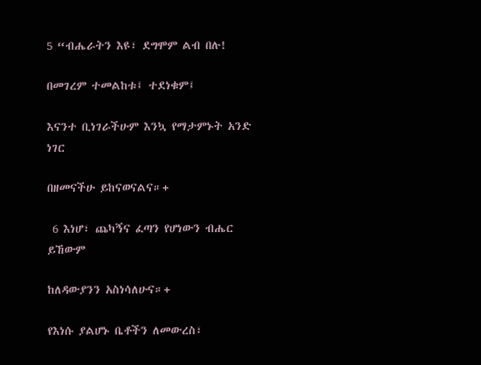5 “ብሔራትን እዩ፣ ደግሞም ልብ በሉ!

በመገረም ተመልከቱ፤ ተደነቁም፤

እናንተ ቢነገራችሁም እንኳ የማታምኑት አንድ ነገር

በዘመናችሁ ይከናወናልና።+

 6 እነሆ፣ ጨካኝና ፈጣን የሆነውን ብሔር ይኸውም

ከለዳውያንን አስነሳለሁና።+

የእነሱ ያልሆኑ ቤቶችን ለመውረስ፣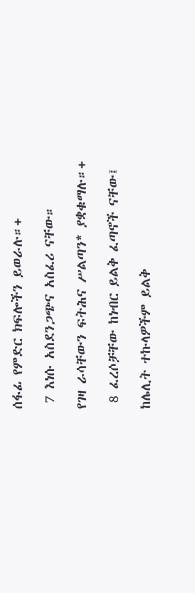ሰፋፊ የምድር ክፍሎችን ይወራሉ።+

 7 እነሱ አስደንጋጭና አስፈሪ ናቸው።

የገዛ ራሳቸውን ፍትሕና ሥልጣን* ያቋቁማሉ።+

 8 ፈረሶቻቸው ከነብር ይልቅ ፈጣኖች ናቸው፤

ከሌሊት ተኩላዎችም ይልቅ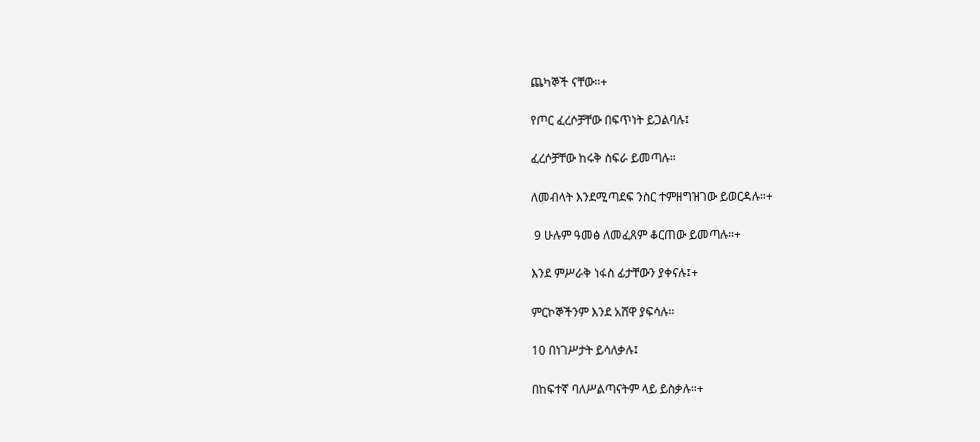ጨካኞች ናቸው።+

የጦር ፈረሶቻቸው በፍጥነት ይጋልባሉ፤

ፈረሶቻቸው ከሩቅ ስፍራ ይመጣሉ።

ለመብላት እንደሚጣደፍ ንስር ተምዘግዝገው ይወርዳሉ።+

 9 ሁሉም ዓመፅ ለመፈጸም ቆርጠው ይመጣሉ።+

እንደ ምሥራቅ ነፋስ ፊታቸውን ያቀናሉ፤+

ምርኮኞችንም እንደ አሸዋ ያፍሳሉ።

10 በነገሥታት ይሳለቃሉ፤

በከፍተኛ ባለሥልጣናትም ላይ ይስቃሉ።+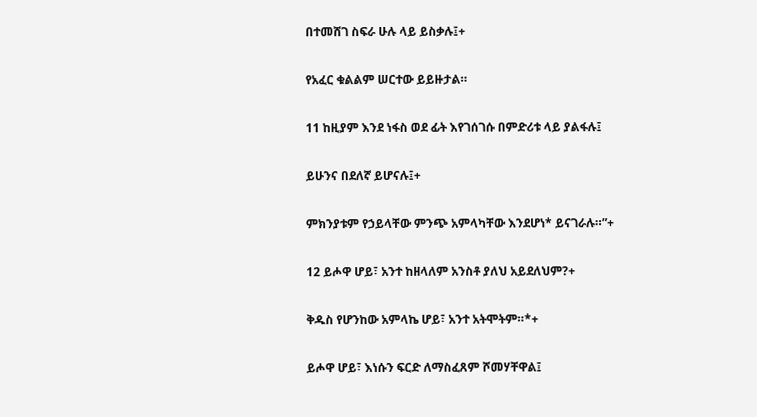በተመሸገ ስፍራ ሁሉ ላይ ይስቃሉ፤+

የአፈር ቁልልም ሠርተው ይይዙታል።

11 ከዚያም እንደ ነፋስ ወደ ፊት እየገሰገሱ በምድሪቱ ላይ ያልፋሉ፤

ይሁንና በደለኛ ይሆናሉ፤+

ምክንያቱም የኃይላቸው ምንጭ አምላካቸው እንደሆነ* ይናገራሉ።”+

12 ይሖዋ ሆይ፣ አንተ ከዘላለም አንስቶ ያለህ አይደለህም?+

ቅዱስ የሆንከው አምላኬ ሆይ፣ አንተ አትሞትም።*+

ይሖዋ ሆይ፣ እነሱን ፍርድ ለማስፈጸም ሾመሃቸዋል፤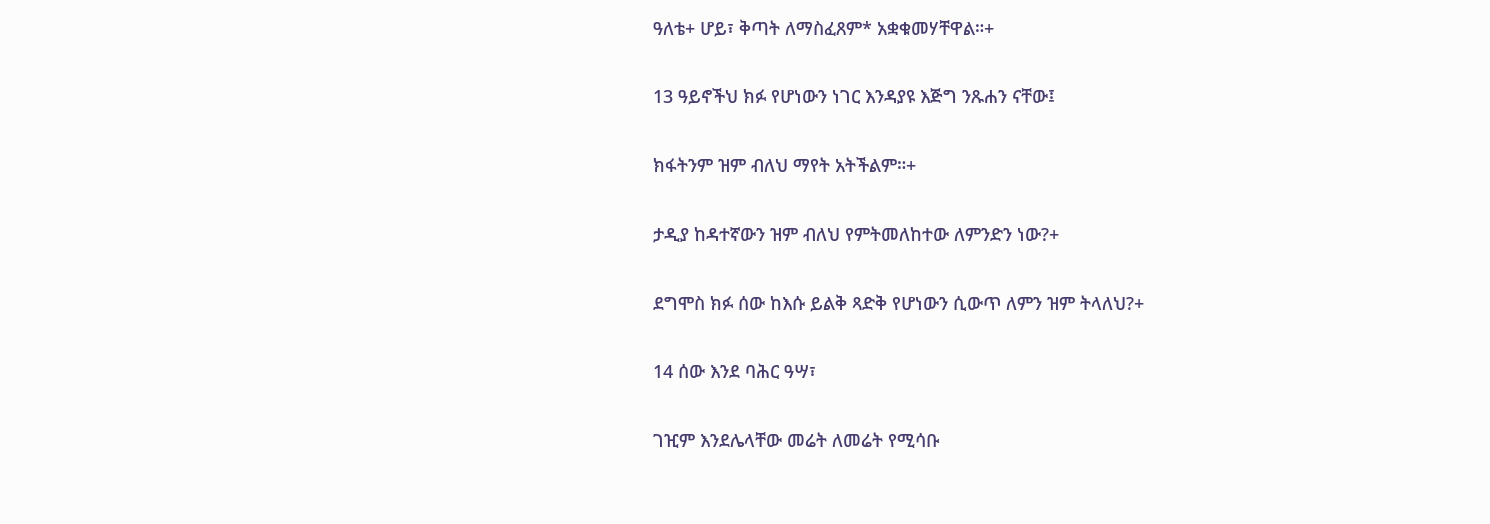ዓለቴ+ ሆይ፣ ቅጣት ለማስፈጸም* አቋቁመሃቸዋል።+

13 ዓይኖችህ ክፉ የሆነውን ነገር እንዳያዩ እጅግ ንጹሐን ናቸው፤

ክፋትንም ዝም ብለህ ማየት አትችልም።+

ታዲያ ከዳተኛውን ዝም ብለህ የምትመለከተው ለምንድን ነው?+

ደግሞስ ክፉ ሰው ከእሱ ይልቅ ጻድቅ የሆነውን ሲውጥ ለምን ዝም ትላለህ?+

14 ሰው እንደ ባሕር ዓሣ፣

ገዢም እንደሌላቸው መሬት ለመሬት የሚሳቡ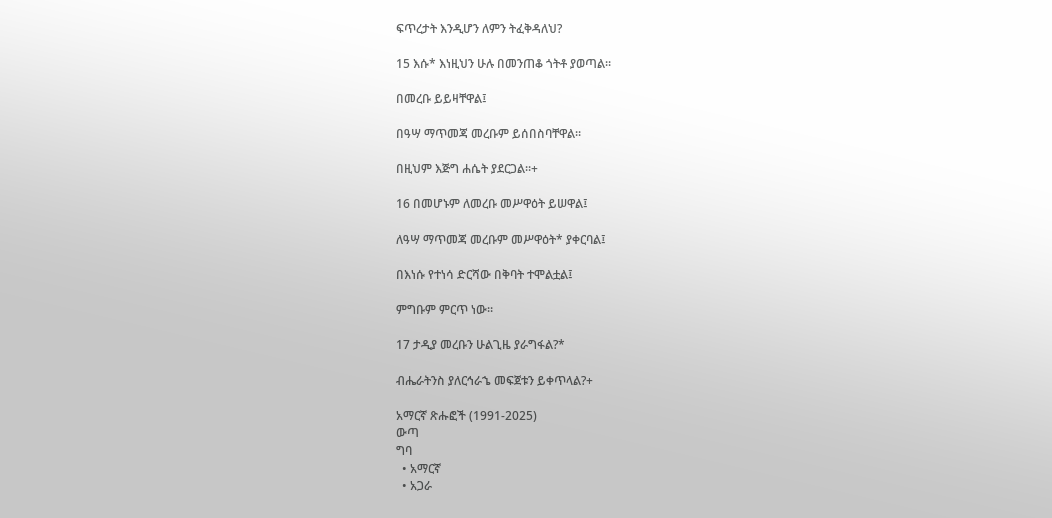ፍጥረታት እንዲሆን ለምን ትፈቅዳለህ?

15 እሱ* እነዚህን ሁሉ በመንጠቆ ጎትቶ ያወጣል።

በመረቡ ይይዛቸዋል፤

በዓሣ ማጥመጃ መረቡም ይሰበስባቸዋል።

በዚህም እጅግ ሐሴት ያደርጋል።+

16 በመሆኑም ለመረቡ መሥዋዕት ይሠዋል፤

ለዓሣ ማጥመጃ መረቡም መሥዋዕት* ያቀርባል፤

በእነሱ የተነሳ ድርሻው በቅባት ተሞልቷል፤

ምግቡም ምርጥ ነው።

17 ታዲያ መረቡን ሁልጊዜ ያራግፋል?*

ብሔራትንስ ያለርኅራኄ መፍጀቱን ይቀጥላል?+

አማርኛ ጽሑፎች (1991-2025)
ውጣ
ግባ
  • አማርኛ
  • አጋራ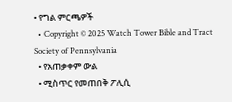• የግል ምርጫዎች
  • Copyright © 2025 Watch Tower Bible and Tract Society of Pennsylvania
  • የአጠቃቀም ውል
  • ሚስጥር የመጠበቅ ፖሊሲ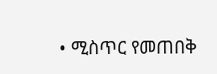• ሚስጥር የመጠበቅ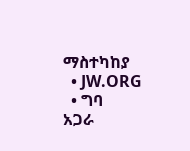ማስተካከያ
  • JW.ORG
  • ግባ
አጋራ